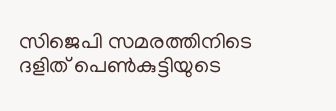സിജെപി സമരത്തിനിടെ ദളിത് പെൺകുട്ടിയുടെ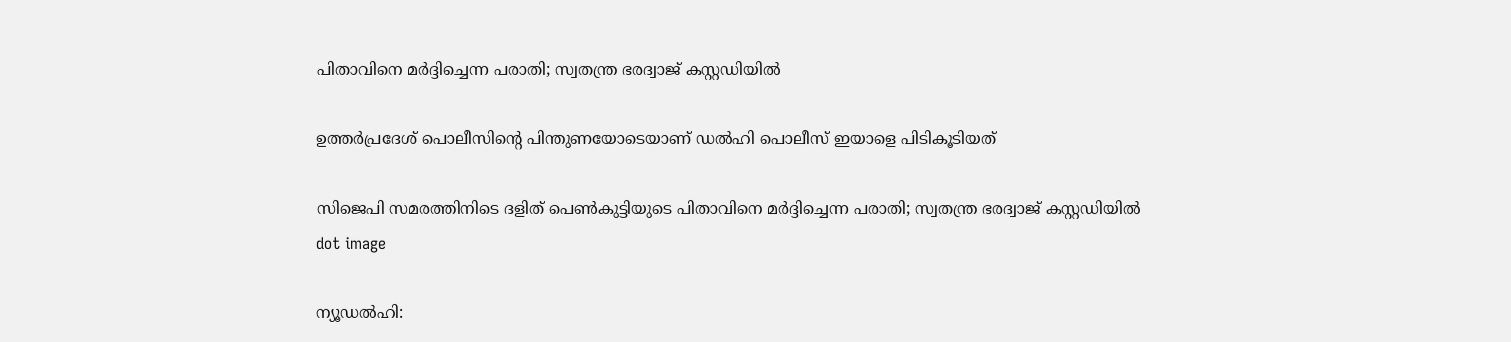പിതാവിനെ മർദ്ദിച്ചെന്ന പരാതി; സ്വതന്ത്ര ഭരദ്വാജ് കസ്റ്റഡിയിൽ

ഉത്തർപ്രദേശ് പൊലീസിൻ്റെ പിന്തുണയോടെയാണ് ഡൽഹി പൊലീസ് ഇയാളെ പിടികൂടിയത്

സിജെപി സമരത്തിനിടെ ദളിത് പെൺകുട്ടിയുടെ പിതാവിനെ മർദ്ദിച്ചെന്ന പരാതി; സ്വതന്ത്ര ഭരദ്വാജ് കസ്റ്റഡിയിൽ
dot image

ന്യൂഡല്‍ഹി: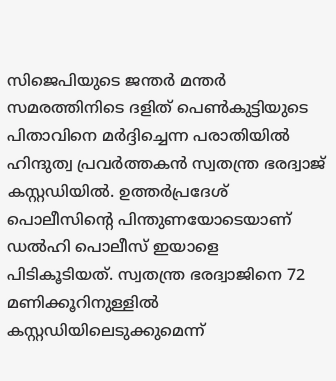സിജെപിയുടെ ജന്തര്‍ മന്തര്‍ സമരത്തിനിടെ ദളിത് പെണ്‍കുട്ടിയുടെ പിതാവിനെ മര്‍ദ്ദിച്ചെന്ന പരാതിയില്‍ ഹിന്ദുത്വ പ്രവർത്തകൻ സ്വതന്ത്ര ഭരദ്വാജ് കസ്റ്റഡിയില്‍. ഉത്തർപ്രദേശ് പൊലീസിൻ്റെ പിന്തുണയോടെയാണ് ഡൽഹി പൊലീസ് ഇയാളെ പിടികൂടിയത്. സ്വതന്ത്ര ഭരദ്വാജിനെ 72 മണിക്കൂറിനുള്ളില്‍ കസ്റ്റഡിയിലെടുക്കുമെന്ന്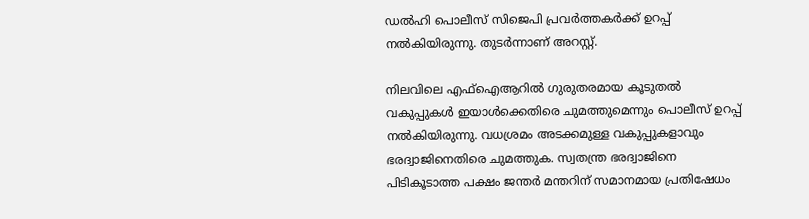ഡല്‍ഹി പൊലീസ് സിജെപി പ്രവര്‍ത്തകര്‍ക്ക് ഉറപ്പ് നല്‍കിയിരുന്നു. തുടര്‍ന്നാണ് അറസ്റ്റ്.

നിലവിലെ എഫ്‌ഐആറില്‍ ഗുരുതരമായ കൂടുതല്‍ വകുപ്പുകള്‍ ഇയാൾക്കെതിരെ ചുമത്തുമെന്നും പൊലീസ് ഉറപ്പ് നല്‍കിയിരുന്നു. വധശ്രമം അടക്കമുള്ള വകുപ്പുകളാവും ഭരദ്വാജിനെതിരെ ചുമത്തുക. സ്വതന്ത്ര ഭരദ്വാജിനെ പിടികൂടാത്ത പക്ഷം ജന്തര്‍ മന്തറിന് സമാനമായ പ്രതിഷേധം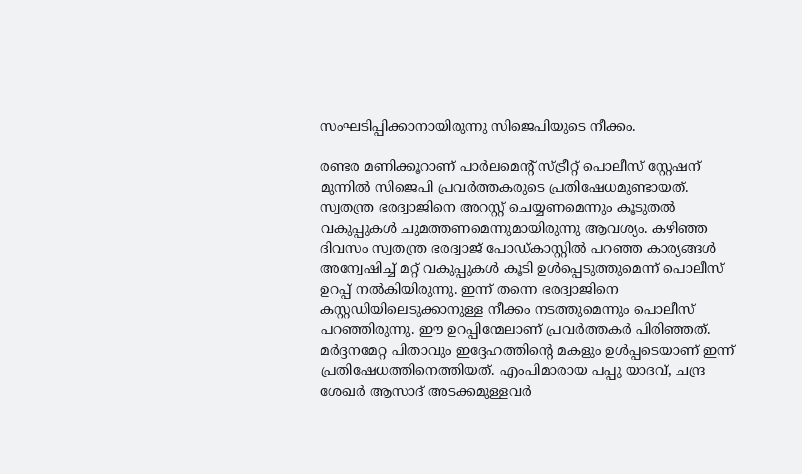സംഘടിപ്പിക്കാനായിരുന്നു സിജെപിയുടെ നീക്കം.

രണ്ടര മണിക്കൂറാണ് പാര്‍ലമെന്റ് സ്ട്രീറ്റ് പൊലീസ് സ്റ്റേഷന് മുന്നില്‍ സിജെപി പ്രവര്‍ത്തകരുടെ പ്രതിഷേധമുണ്ടായത്. സ്വതന്ത്ര ഭരദ്വാജിനെ അറസ്റ്റ് ചെയ്യണമെന്നും കൂടുതല്‍ വകുപ്പുകള്‍ ചുമത്തണമെന്നുമായിരുന്നു ആവശ്യം. കഴിഞ്ഞ ദിവസം സ്വതന്ത്ര ഭരദ്വാജ് പോഡ്കാസ്റ്റില്‍ പറഞ്ഞ കാര്യങ്ങള്‍ അന്വേഷിച്ച് മറ്റ് വകുപ്പുകള്‍ കൂടി ഉള്‍പ്പെടുത്തുമെന്ന് പൊലീസ് ഉറപ്പ് നല്‍കിയിരുന്നു. ഇന്ന് തന്നെ ഭരദ്വാജിനെ കസ്റ്റഡിയിലെടുക്കാനുള്ള നീക്കം നടത്തുമെന്നും പൊലീസ് പറഞ്ഞിരുന്നു. ഈ ഉറപ്പിന്മേലാണ് പ്രവർത്തകർ പിരിഞ്ഞത്. മർദ്ദനമേറ്റ പിതാവും ഇദ്ദേഹത്തിന്റെ മകളും ഉൾപ്പടെയാണ് ഇന്ന് പ്രതിഷേധത്തിനെത്തിയത്. എംപിമാരായ പപ്പു യാദവ്, ചന്ദ്ര ശേഖർ ആസാദ് അടക്കമുള്ളവർ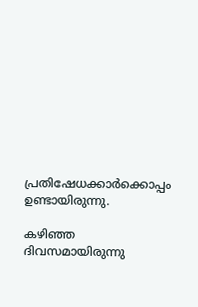പ്രതിഷേധക്കാർക്കൊപ്പം ഉണ്ടായിരുന്നു.

കഴിഞ്ഞ ദിവസമായിരുന്നു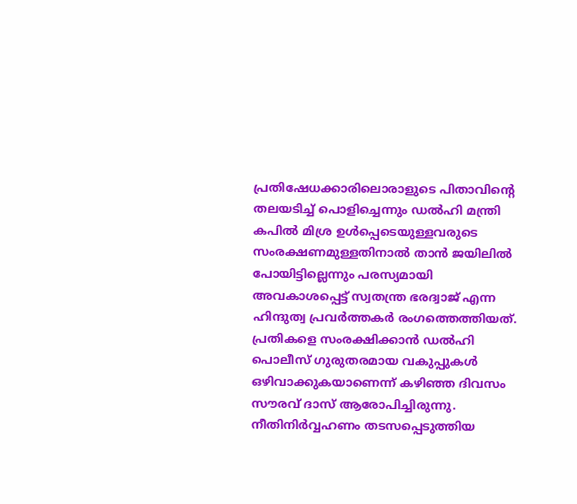പ്രതിഷേധക്കാരിലൊരാളുടെ പിതാവിന്റെ തലയടിച്ച് പൊളിച്ചെന്നും ഡൽഹി മന്ത്രി കപിൽ മിശ്ര ഉൾപ്പെടെയുള്ളവരുടെ സംരക്ഷണമുള്ളതിനാൽ താൻ ജയിലിൽ പോയിട്ടില്ലെന്നും പരസ്യമായി അവകാശപ്പെട്ട് സ്വതന്ത്ര ഭരദ്വാജ് എന്ന ഹിന്ദുത്വ പ്രവർത്തകർ രംഗത്തെത്തിയത്. പ്രതികളെ സംരക്ഷിക്കാൻ ഡൽഹി പൊലീസ് ഗുരുതരമായ വകുപ്പുകൾ ഒഴിവാക്കുകയാണെന്ന് കഴിഞ്ഞ ദിവസം സൗരവ് ദാസ് ആരോപിച്ചിരുന്നു. നീതിനിർവ്വഹണം തടസപ്പെടുത്തിയ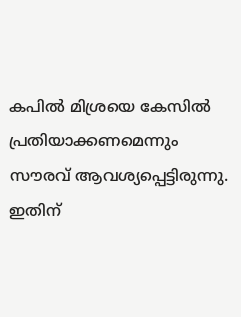കപിൽ മിശ്രയെ കേസിൽ പ്രതിയാക്കണമെന്നും സൗരവ് ആവശ്യപ്പെട്ടിരുന്നു. ഇതിന്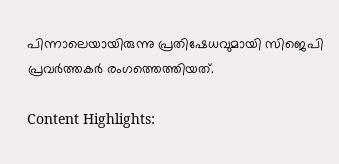പിന്നാലെയായിരുന്നു പ്രതിഷേധവുമായി സിജെപി പ്രവർത്തകർ രംഗത്തെത്തിയത്.

Content Highlights: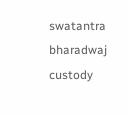swatantra bharadwaj custody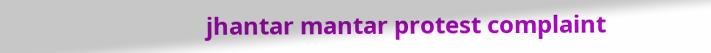jhantar mantar protest complaint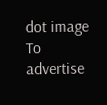dot image
To advertise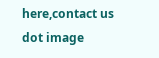here,contact us
dot image